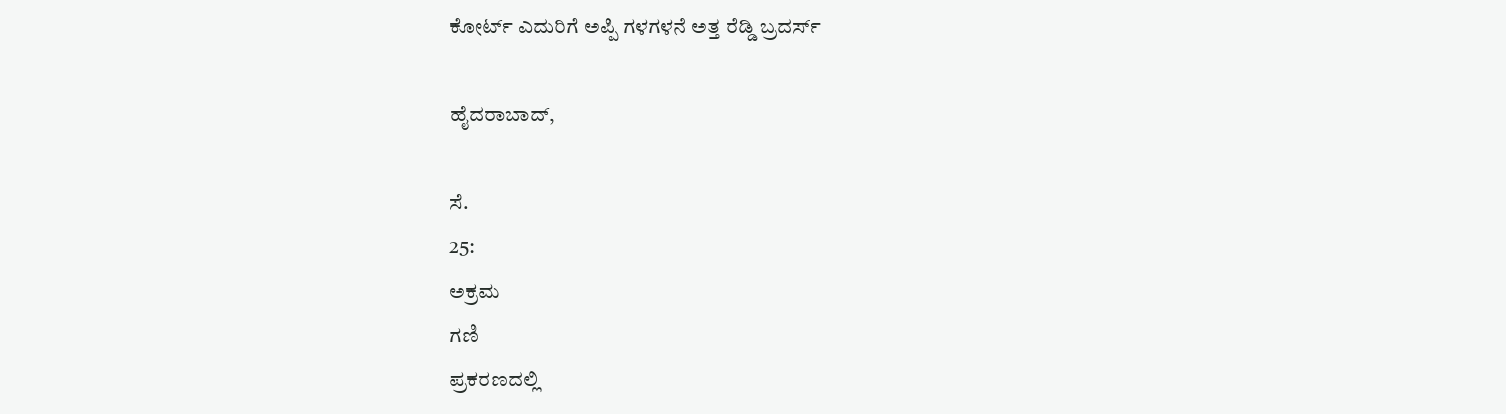ಕೋರ್ಟ್ ಎದುರಿಗೆ ಅಪ್ಪಿ ಗಳಗಳನೆ ಅತ್ತ ರೆಡ್ಡಿ ಬ್ರದರ್ಸ್

ಹೈದರಾಬಾದ್,

ಸೆ.
25:
ಅಕ್ರಮ
ಗಣಿ
ಪ್ರಕರಣದಲ್ಲಿ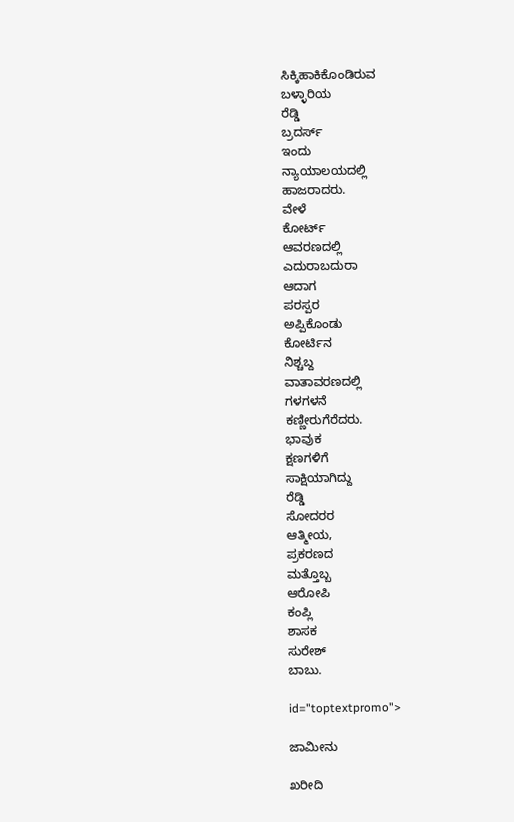ಸಿಕ್ಕಿಹಾಕಿಕೊಂಡಿರುವ
ಬಳ್ಳಾರಿಯ
ರೆಡ್ಡಿ
ಬ್ರದರ್ಸ್
ಇಂದು
ನ್ಯಾಯಾಲಯದಲ್ಲಿ
ಹಾಜರಾದರು.
ವೇಳೆ
ಕೋರ್ಟ್
ಆವರಣದಲ್ಲಿ
ಎದುರಾಬದುರಾ
ಆದಾಗ
ಪರಸ್ಪರ
ಅಪ್ಪಿಕೊಂಡು
ಕೋರ್ಟಿನ
ನಿಶ್ಚಬ್ದ
ವಾತಾವರಣದಲ್ಲಿ
ಗಳಗಳನೆ
ಕಣ್ಣೀರುಗೆರೆದರು.
ಭಾವುಕ
ಕ್ಷಣಗಳಿಗೆ
ಸಾಕ್ಷಿಯಾಗಿದ್ದು
ರೆಡ್ಡಿ
ಸೋದರರ
ಆತ್ಮೀಯ,
ಪ್ರಕರಣದ
ಮತ್ತೊಬ್ಬ
ಆರೋಪಿ
ಕಂಪ್ಲಿ
ಶಾಸಕ
ಸುರೇಶ್
ಬಾಬು.

id="toptextpromo">

ಜಾಮೀನು

ಖರೀದಿ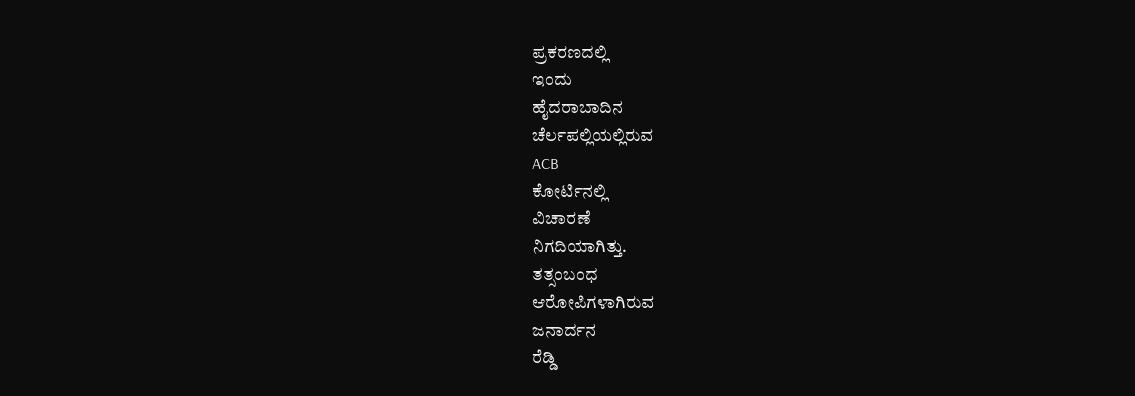ಪ್ರಕರಣದಲ್ಲಿ
ಇಂದು
ಹೈದರಾಬಾದಿನ
ಚೆರ್ಲಪಲ್ಲಿಯಲ್ಲಿರುವ
ACB
ಕೋರ್ಟಿನಲ್ಲಿ
ವಿಚಾರಣೆ
ನಿಗದಿಯಾಗಿತ್ತು.
ತತ್ಸಂಬಂಧ
ಆರೋಪಿಗಳಾಗಿರುವ
ಜನಾರ್ದನ
ರೆಡ್ಡಿ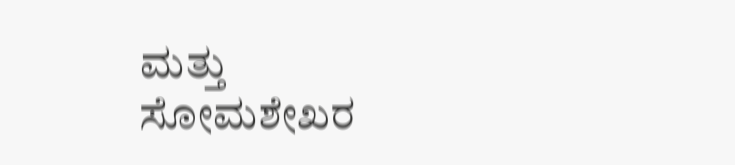ಮತ್ತು
ಸೋಮಶೇಖರ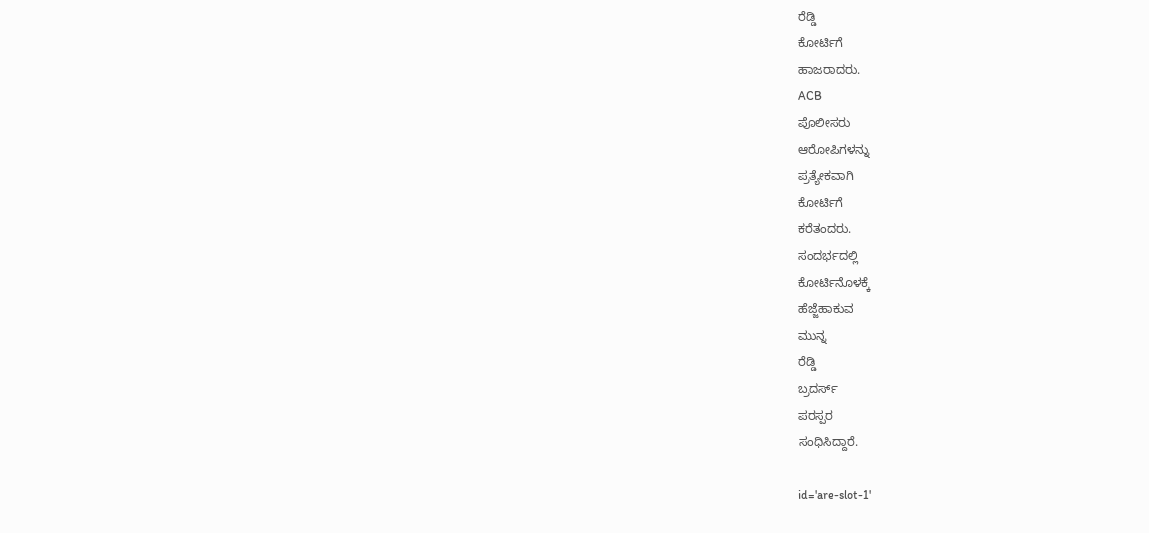ರೆಡ್ಡಿ
ಕೋರ್ಟಿಗೆ
ಹಾಜರಾದರು.
ACB
ಪೊಲೀಸರು
ಆರೋಪಿಗಳನ್ನು
ಪ್ರತ್ಯೇಕವಾಗಿ
ಕೋರ್ಟಿಗೆ
ಕರೆತಂದರು.
ಸಂದರ್ಭದಲ್ಲಿ
ಕೋರ್ಟಿನೊಳಕ್ಕೆ
ಹೆಜ್ಜೆಹಾಕುವ
ಮುನ್ನ
ರೆಡ್ಡಿ
ಬ್ರದರ್ಸ್
ಪರಸ್ಪರ
ಸಂಧಿಸಿದ್ದಾರೆ.

id='are-slot-1'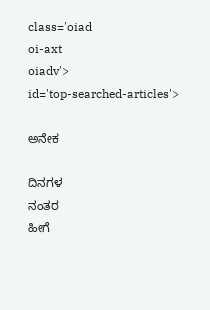class='oiad
oi-axt
oiadv'>
id='top-searched-articles'>

ಅನೇಕ

ದಿನಗಳ
ನಂತರ
ಹೀಗೆ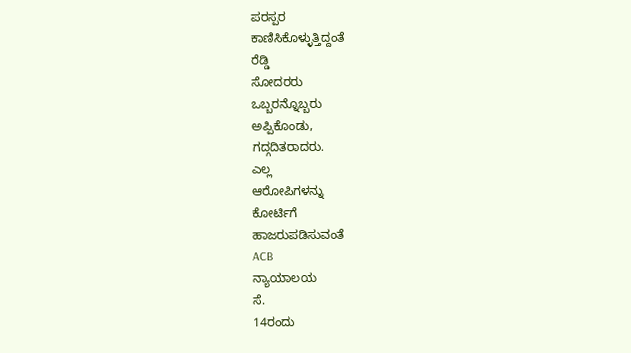ಪರಸ್ಪರ
ಕಾಣಿಸಿಕೊಳ್ಳುತ್ತಿದ್ದಂತೆ
ರೆಡ್ಡಿ
ಸೋದರರು
ಒಬ್ಬರನ್ನೊಬ್ಬರು
ಅಪ್ಪಿಕೊಂಡು,
ಗದ್ಗದಿತರಾದರು.
ಎಲ್ಲ
ಆರೋಪಿಗಳನ್ನು
ಕೋರ್ಟಿಗೆ
ಹಾಜರುಪಡಿಸುವಂತೆ
ACB
ನ್ಯಾಯಾಲಯ
ಸೆ.
14ರಂದು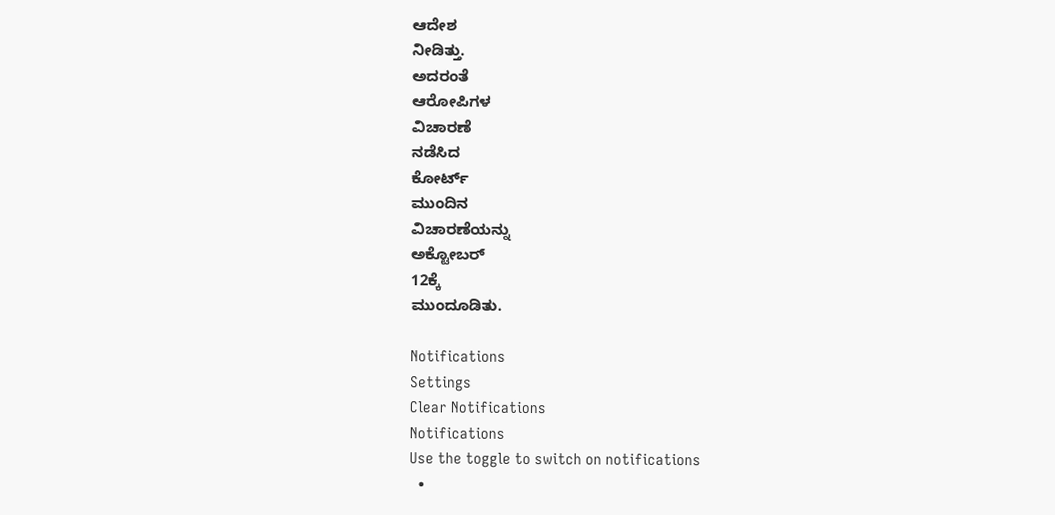ಆದೇಶ
ನೀಡಿತ್ತು.
ಅದರಂತೆ
ಆರೋಪಿಗಳ
ವಿಚಾರಣೆ
ನಡೆಸಿದ
ಕೋರ್ಟ್
ಮುಂದಿನ
ವಿಚಾರಣೆಯನ್ನು
ಅಕ್ಟೋಬರ್
12ಕ್ಕೆ
ಮುಂದೂಡಿತು.

Notifications
Settings
Clear Notifications
Notifications
Use the toggle to switch on notifications
  •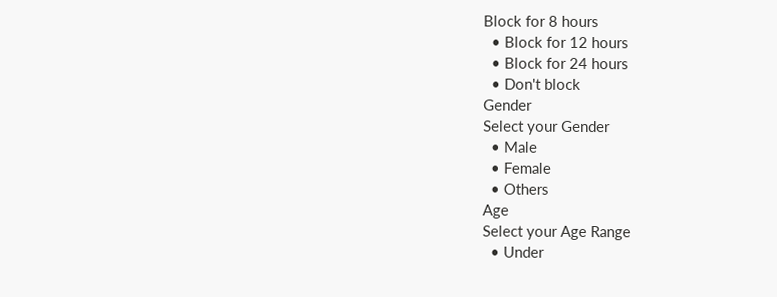Block for 8 hours
  • Block for 12 hours
  • Block for 24 hours
  • Don't block
Gender
Select your Gender
  • Male
  • Female
  • Others
Age
Select your Age Range
  • Under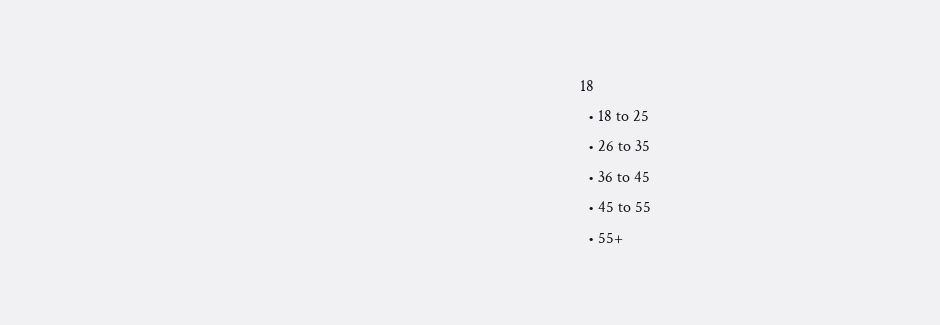18
  • 18 to 25
  • 26 to 35
  • 36 to 45
  • 45 to 55
  • 55+